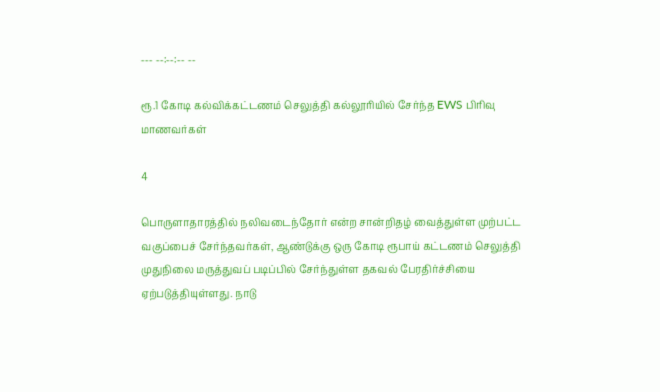--- --:--:-- --

ரூ.1 கோடி கல்விக்கட்டணம் செலுத்தி கல்லூரியில் சேர்ந்த EWS பிரிவு மாணவர்கள்

4

பொருளாதாரத்தில் நலிவடைந்தோர் என்ற சான்றிதழ் வைத்துள்ள முற்பட்ட வகுப்பைச் சேர்ந்தவர்கள், ஆண்டுக்கு ஒரு கோடி ரூபாய் கட்டணம் செலுத்தி முதுநிலை மருத்துவப் படிப்பில் சேர்ந்துள்ள தகவல் பேரதிர்ச்சியை ஏற்படுத்தியுள்ளது. நாடு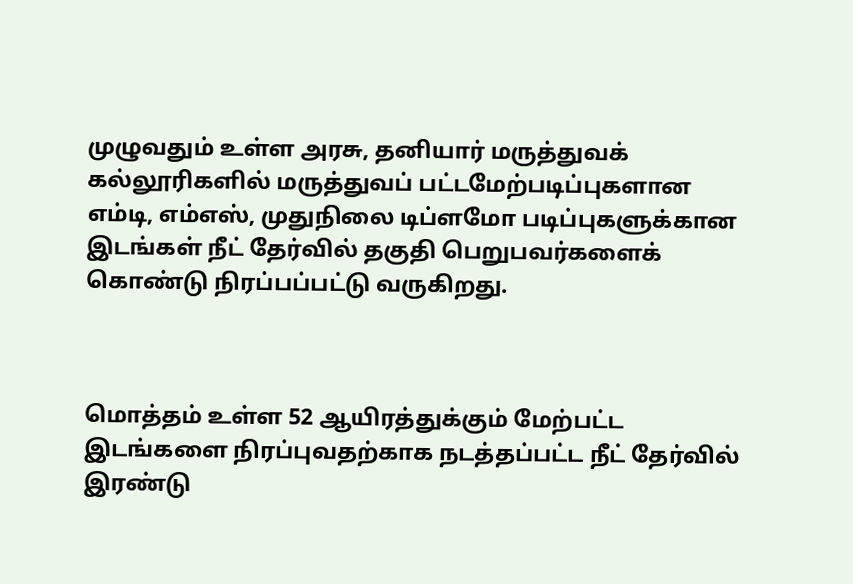முழுவதும் உள்ள அரசு, தனியார் மருத்துவக் கல்லூரிகளில் மருத்துவப் பட்டமேற்படிப்புகளான எம்டி, எம்எஸ், முதுநிலை டிப்ளமோ படிப்புகளுக்கான இடங்கள் நீட் தேர்வில் தகுதி பெறுபவர்களைக் கொண்டு நிரப்பப்பட்டு வருகிறது.



மொத்தம் உள்ள 52 ஆயிரத்துக்கும் மேற்பட்ட இடங்களை நிரப்புவதற்காக நடத்தப்பட்ட நீட் தேர்வில் இரண்டு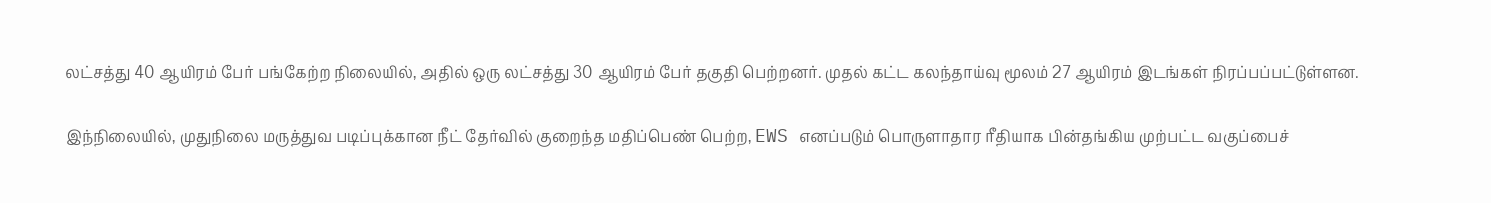லட்சத்து 40 ஆயிரம் பேர் பங்கேற்ற நிலையில், அதில் ஒரு லட்சத்து 30 ஆயிரம் பேர் தகுதி பெற்றனர். முதல் கட்ட கலந்தாய்வு மூலம் 27 ஆயிரம் இடங்கள் நிரப்பப்பட்டுள்ளன.

இந்நிலையில், முதுநிலை மருத்துவ படிப்புக்கான நீட் தேர்வில் குறைந்த மதிப்பெண் பெற்ற, EWS எனப்படும் பொருளாதார ரீதியாக பின்தங்கிய முற்பட்ட வகுப்பைச்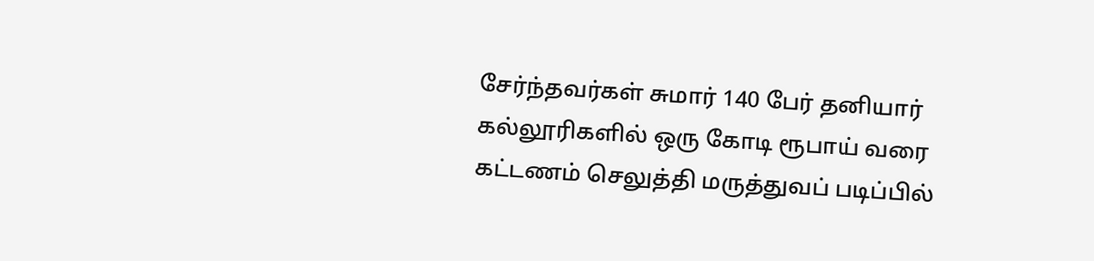சேர்ந்தவர்கள் சுமார் 140 பேர் தனியார் கல்லூரிகளில் ஒரு கோடி ரூபாய் வரை கட்டணம் செலுத்தி மருத்துவப் படிப்பில்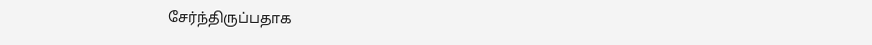சேர்ந்திருப்பதாக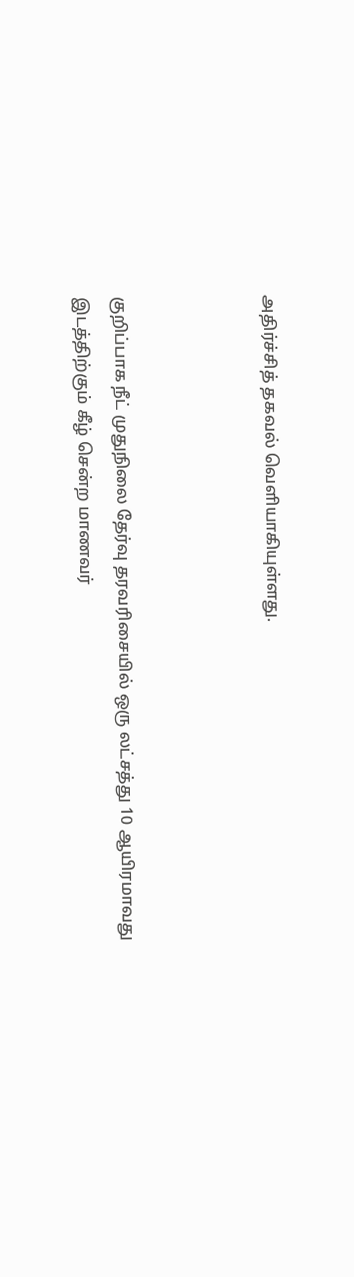அதிர்ச்சித் தகவல் வெளியாகியுள்ளது.



குறிப்பாக நீட் முதுநிலை தேர்வு தரவரிசையில் ஒரு லட்சத்து 10 ஆயிரமாவது இடத்திற்கும் கீழ் சென்ற மாணவர்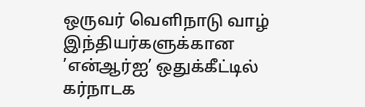ஒருவர் வெளிநாடு வாழ் இந்தியர்களுக்கான ’என்ஆர்ஐ’ ஒதுக்கீட்டில் கர்நாடக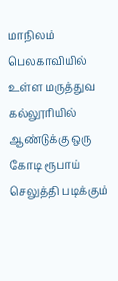மாநிலம் பெலகாவியில் உள்ள மருத்துவ கல்லூரியில் ஆண்டுக்கு ஒரு கோடி ரூபாய் செலுத்தி படிக்கும்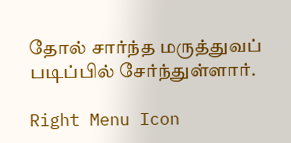தோல் சார்ந்த மருத்துவப் படிப்பில் சேர்ந்துள்ளார்.

Right Menu Icon